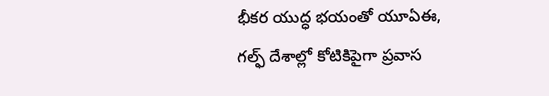భీకర యుద్ధ భయంతో యూఏఈ, గల్ఫ్ దేశాల్లో కోటికిపైగా ప్రవాస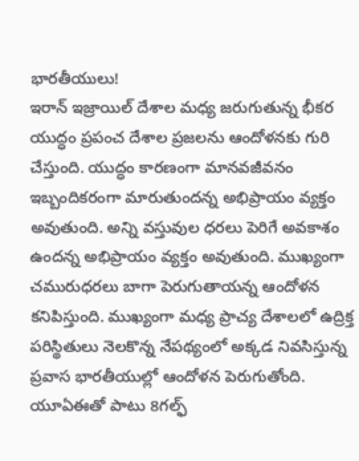భారతీయులు!
ఇరాన్ ఇజ్రాయిల్ దేశాల మధ్య జరుగుతున్న భీకర యుద్ధం ప్రపంచ దేశాల ప్రజలను ఆందోళనకు గురి చేస్తుంది. యుద్ధం కారణంగా మానవజీవనం ఇబ్బందికరంగా మారుతుందన్న అభిప్రాయం వ్యక్తం అవుతుంది. అన్ని వస్తువుల ధరలు పెరిగే అవకాశం ఉందన్న అభిప్రాయం వ్యక్తం అవుతుంది. ముఖ్యంగా చమురుధరలు బాగా పెరుగుతాయన్న ఆందోళన కనిపిస్తుంది. ముఖ్యంగా మధ్య ప్రాచ్య దేశాలలో ఉద్రిక్త పరిస్థితులు నెలకొన్న నేపథ్యంలో అక్కడ నివసిస్తున్న ప్రవాస భారతీయుల్లో ఆందోళన పెరుగుతోంది.
యూఏఈతో పాటు 8గల్ఫ్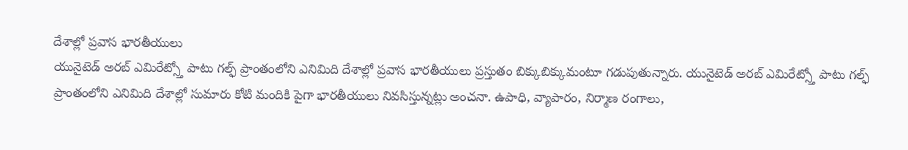దేశాల్లో ప్రవాస భారతీయులు
యునైటెడ్ అరబ్ ఎమిరేట్స్తో పాటు గల్ఫ్ ప్రాంతంలోని ఎనిమిది దేశాల్లో ప్రవాస భారతీయులు ప్రస్తుతం బిక్కుబిక్కుమంటూ గడుపుతున్నారు. యునైటెడ్ అరబ్ ఎమిరేట్స్తో పాటు గల్ఫ్ ప్రాంతంలోని ఎనిమిది దేశాల్లో సుమారు కోటి మందికి పైగా భారతీయులు నివసిస్తున్నట్లు అంచనా. ఉపాధి, వ్యాపారం, నిర్మాణ రంగాలు,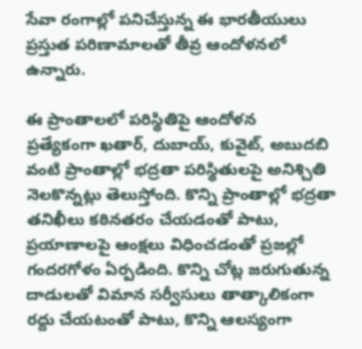సేవా రంగాల్లో పనిచేస్తున్న ఈ భారతీయులు ప్రస్తుత పరిణామాలతో తీవ్ర ఆందోళనలో ఉన్నారు.

ఈ ప్రాంతాలలో పరిస్థితిపై ఆందోళన
ప్రత్యేకంగా ఖతార్, దుబాయ్, కువైట్, అబుదబి వంటి ప్రాంతాల్లో భద్రతా పరిస్థితులపై అనిశ్చితి నెలకొన్నట్లు తెలుస్తోంది. కొన్ని ప్రాంతాల్లో భద్రతా తనిఖీలు కఠినతరం చేయడంతో పాటు, ప్రయాణాలపై ఆంక్షలు విధించడంతో ప్రజల్లో గందరగోళం ఏర్పడింది. కొన్ని చోట్ల జరుగుతున్న దాడులతో విమాన సర్వీసులు తాత్కాలికంగా రద్దు చేయటంతో పాటు, కొన్ని ఆలస్యంగా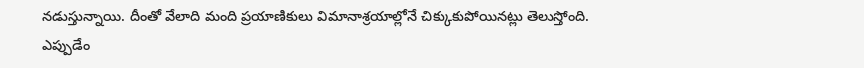నడుస్తున్నాయి. దీంతో వేలాది మంది ప్రయాణికులు విమానాశ్రయాల్లోనే చిక్కుకుపోయినట్లు తెలుస్తోంది.
ఎప్పుడేం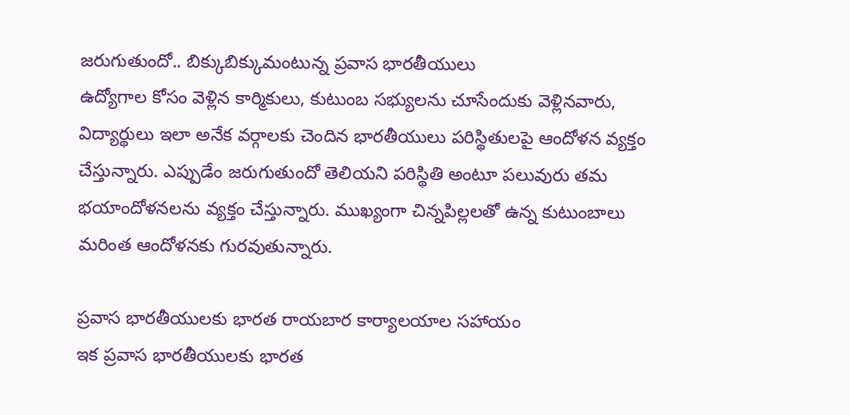జరుగుతుందో.. బిక్కుబిక్కుమంటున్న ప్రవాస భారతీయులు
ఉద్యోగాల కోసం వెళ్లిన కార్మికులు, కుటుంబ సభ్యులను చూసేందుకు వెళ్లినవారు, విద్యార్థులు ఇలా అనేక వర్గాలకు చెందిన భారతీయులు పరిస్థితులపై ఆందోళన వ్యక్తం చేస్తున్నారు. ఎప్పుడేం జరుగుతుందో తెలియని పరిస్థితి అంటూ పలువురు తమ భయాందోళనలను వ్యక్తం చేస్తున్నారు. ముఖ్యంగా చిన్నపిల్లలతో ఉన్న కుటుంబాలు మరింత ఆందోళనకు గురవుతున్నారు.

ప్రవాస భారతీయులకు భారత రాయబార కార్యాలయాల సహాయం
ఇక ప్రవాస భారతీయులకు భారత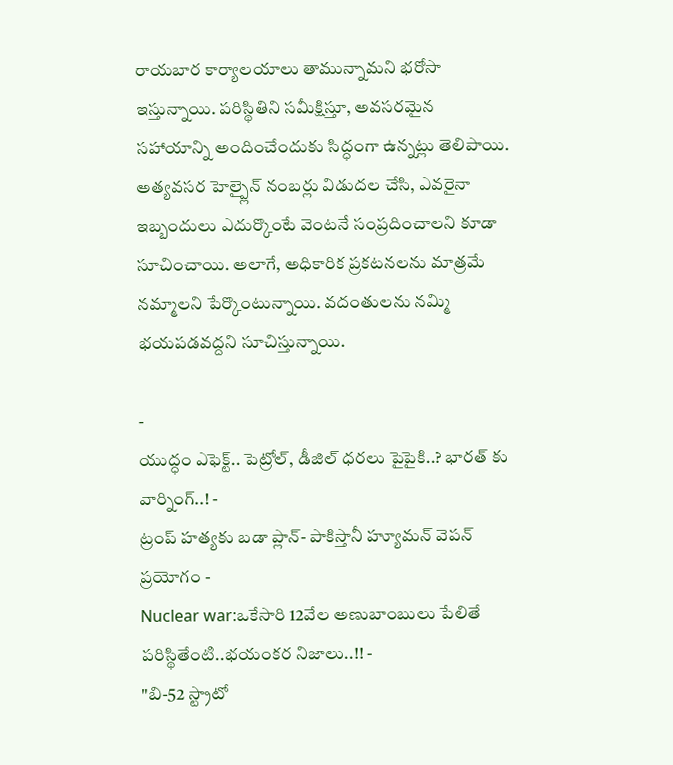రాయబార కార్యాలయాలు తామున్నామని భరోసా ఇస్తున్నాయి. పరిస్థితిని సమీక్షిస్తూ, అవసరమైన సహాయాన్ని అందించేందుకు సిద్ధంగా ఉన్నట్లు తెలిపాయి. అత్యవసర హెల్ప్లైన్ నంబర్లు విడుదల చేసి, ఎవరైనా ఇబ్బందులు ఎదుర్కొంటే వెంటనే సంప్రదించాలని కూడా సూచించాయి. అలాగే, అధికారిక ప్రకటనలను మాత్రమే నమ్మాలని పేర్కొంటున్నాయి. వదంతులను నమ్మి భయపడవద్దని సూచిస్తున్నాయి.

-
యుద్ధం ఎఫెక్ట్.. పెట్రోల్, డీజిల్ ధరలు పైపైకి..? భారత్ కు వార్నింగ్..! -
ట్రంప్ హత్యకు బడా ప్లాన్- పాకిస్తానీ హ్యూమన్ వెపన్ ప్రయోగం -
Nuclear war:ఒకేసారి 12వేల అణుబాంబులు పేలితే పరిస్థితేంటి..భయంకర నిజాలు..!! -
"బి-52 స్ట్రాటో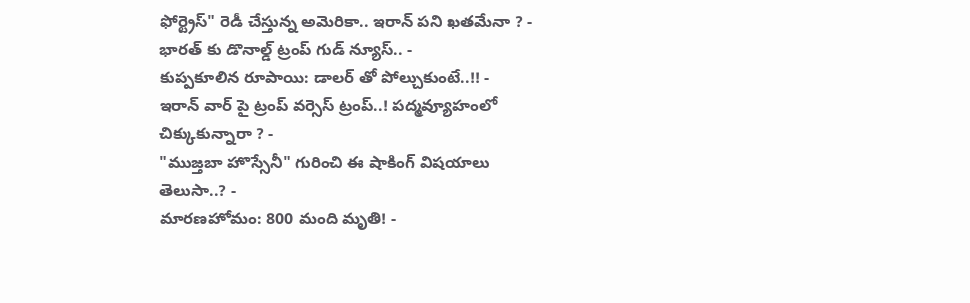ఫోర్ట్రెస్" రెడీ చేస్తున్న అమెరికా.. ఇరాన్ పని ఖతమేనా ? -
భారత్ కు డొనాల్డ్ ట్రంప్ గుడ్ న్యూస్.. -
కుప్పకూలిన రూపాయి: డాలర్ తో పోల్చుకుంటే..!! -
ఇరాన్ వార్ పై ట్రంప్ వర్సెస్ ట్రంప్..! పద్మవ్యూహంలో చిక్కుకున్నారా ? -
"ముజ్తబా హొస్సేనీ" గురించి ఈ షాకింగ్ విషయాలు తెలుసా..? -
మారణహోమం: 800 మంది మృతి! -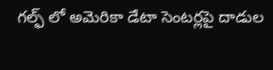గల్ఫ్ లో అమెరికా డేటా సెంటర్లపై దాడుల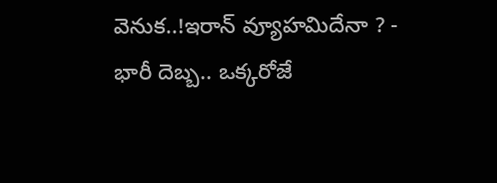వెనుక..!ఇరాన్ వ్యూహమిదేనా ? -
భారీ దెబ్బ.. ఒక్కరోజే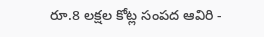రూ.8 లక్షల కోట్ల సంపద ఆవిరి -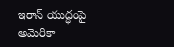ఇరాన్ యుద్ధంపై అమెరికా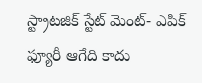స్ట్రాటజిక్ స్టేట్ మెంట్- ఎపిక్ ఫ్యూరీ ఆగేది కాదు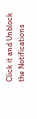Click it and Unblock the Notifications